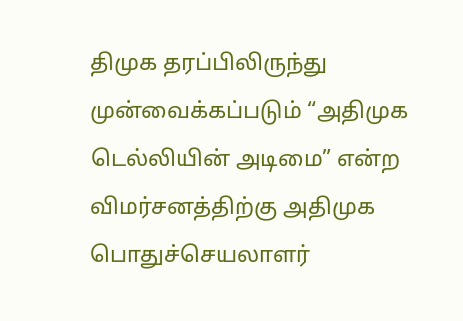திமுக தரப்பிலிருந்து முன்வைக்கப்படும் “அதிமுக டெல்லியின் அடிமை” என்ற விமர்சனத்திற்கு அதிமுக பொதுச்செயலாளர்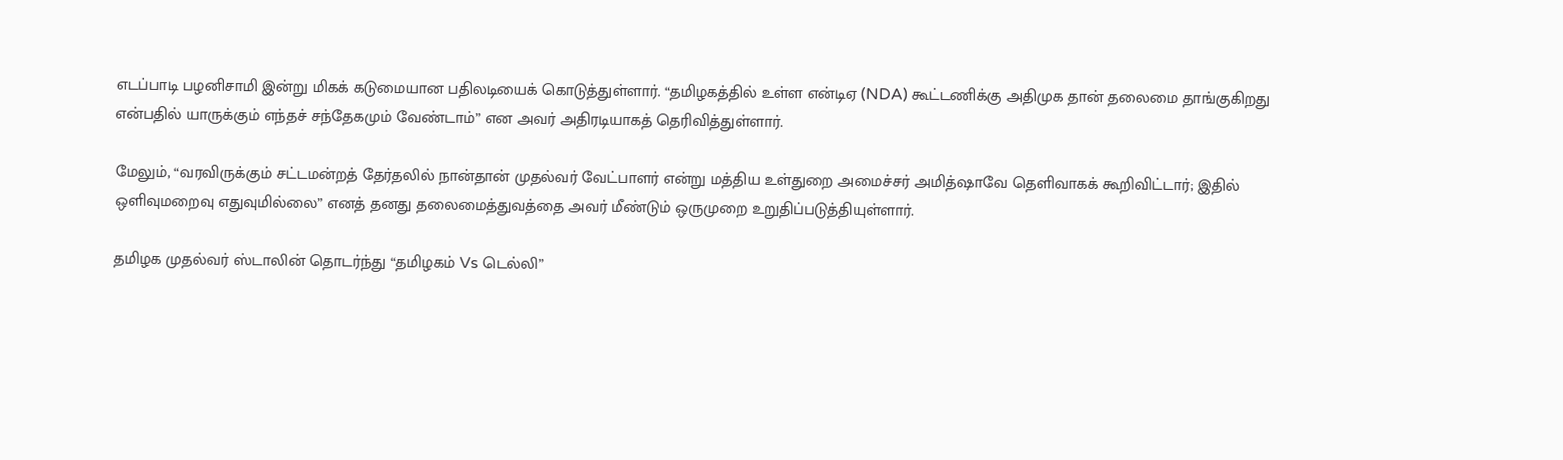எடப்பாடி பழனிசாமி இன்று மிகக் கடுமையான பதிலடியைக் கொடுத்துள்ளார். “தமிழகத்தில் உள்ள என்டிஏ (NDA) கூட்டணிக்கு அதிமுக தான் தலைமை தாங்குகிறது என்பதில் யாருக்கும் எந்தச் சந்தேகமும் வேண்டாம்” என அவர் அதிரடியாகத் தெரிவித்துள்ளார்.

மேலும், “வரவிருக்கும் சட்டமன்றத் தேர்தலில் நான்தான் முதல்வர் வேட்பாளர் என்று மத்திய உள்துறை அமைச்சர் அமித்ஷாவே தெளிவாகக் கூறிவிட்டார்; இதில் ஒளிவுமறைவு எதுவுமில்லை” எனத் தனது தலைமைத்துவத்தை அவர் மீண்டும் ஒருமுறை உறுதிப்படுத்தியுள்ளார்.

தமிழக முதல்வர் ஸ்டாலின் தொடர்ந்து “தமிழகம் Vs டெல்லி”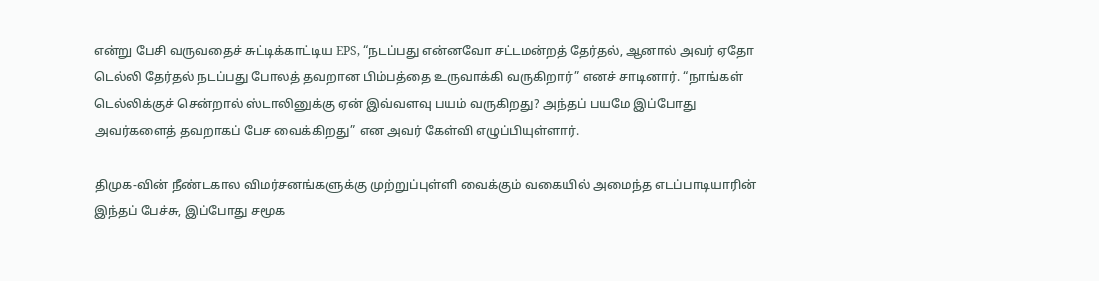என்று பேசி வருவதைச் சுட்டிக்காட்டிய EPS, “நடப்பது என்னவோ சட்டமன்றத் தேர்தல், ஆனால் அவர் ஏதோ டெல்லி தேர்தல் நடப்பது போலத் தவறான பிம்பத்தை உருவாக்கி வருகிறார்” எனச் சாடினார். “நாங்கள் டெல்லிக்குச் சென்றால் ஸ்டாலினுக்கு ஏன் இவ்வளவு பயம் வருகிறது? அந்தப் பயமே இப்போது அவர்களைத் தவறாகப் பேச வைக்கிறது” என அவர் கேள்வி எழுப்பியுள்ளார்.

திமுக-வின் நீண்டகால விமர்சனங்களுக்கு முற்றுப்புள்ளி வைக்கும் வகையில் அமைந்த எடப்பாடியாரின் இந்தப் பேச்சு, இப்போது சமூக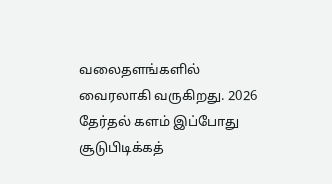வலைதளங்களில் வைரலாகி வருகிறது. 2026 தேர்தல் களம் இப்போது சூடுபிடிக்கத்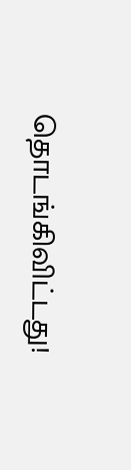தொடங்கிவிட்டது!